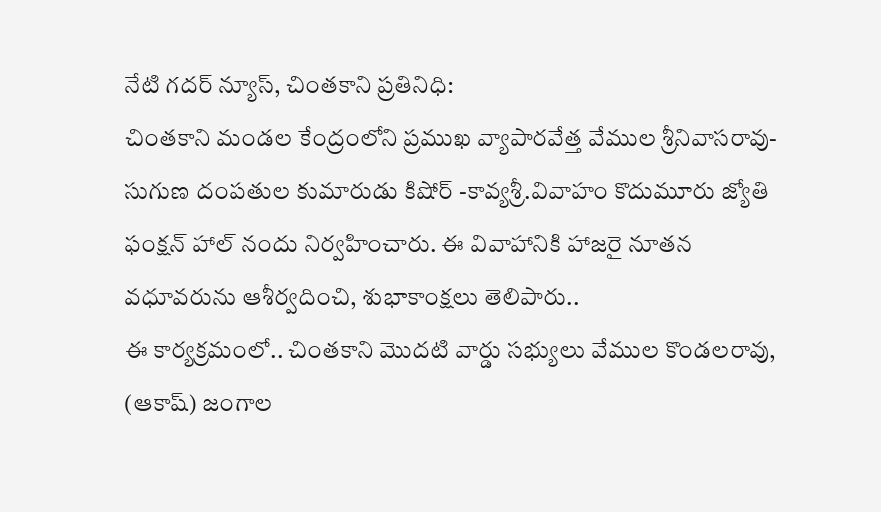నేటి గదర్ న్యూస్, చింతకాని ప్రతినిధి:
చింతకాని మండల కేంద్రంలోని ప్రముఖ వ్యాపారవేత్త వేముల శ్రీనివాసరావు-సుగుణ దంపతుల కుమారుడు కిషోర్ -కావ్యశ్రీ.వివాహం కొదుమూరు జ్యోతి ఫంక్షన్ హాల్ నందు నిర్వహించారు. ఈ వివాహానికి హాజరై నూతన వధూవరును ఆశీర్వదించి, శుభాకాంక్షలు తెలిపారు..
ఈ కార్యక్రమంలో.. చింతకాని మొదటి వార్డు సభ్యులు వేముల కొండలరావు, (ఆకాష్) జంగాల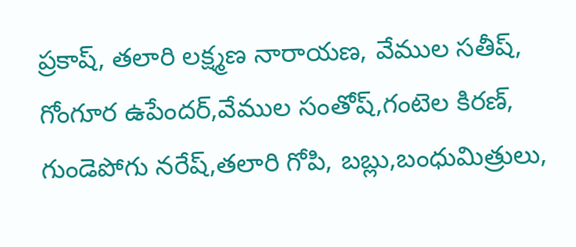ప్రకాష్, తలారి లక్ష్మణ నారాయణ, వేముల సతీష్, గోంగూర ఉపేందర్,వేముల సంతోష్,గంటెల కిరణ్, గుండెపోగు నరేష్,తలారి గోపి, బబ్లు,బంధుమిత్రులు,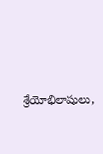శ్రేయోభిలాషులు,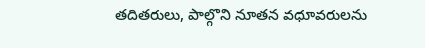తదితరులు, పాల్గొని నూతన వధూవరులను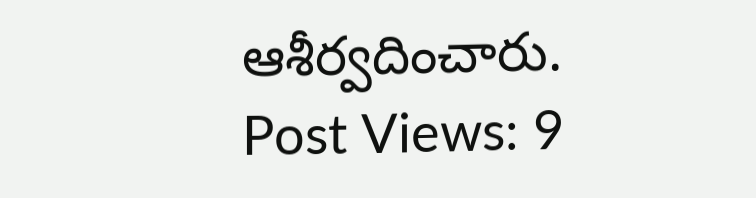ఆశీర్వదించారు.
Post Views: 9